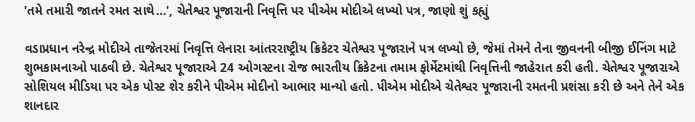'તમે તમારી જાતને રમત સાથે…', ચેતેશ્વર પૂજારાની નિવૃત્તિ પર પીએમ મોદીએ લખ્યો પત્ર, જાણો શું કહ્યું

વડાપ્રધાન નરેન્દ્ર મોદીએ તાજેતરમાં નિવૃત્તિ લેનારા આંતરરાષ્ટ્રીય ક્રિકેટર ચેતેશ્વર પૂજારાને પત્ર લખ્યો છે, જેમાં તેમને તેના જીવનની બીજી ઈનિંગ માટે શુભકામનાઓ પાઠવી છે. ચેતેશ્વર પૂજારાએ 24 ઓગસ્ટના રોજ ભારતીય ક્રિકેટના તમામ ફોર્મેટમાંથી નિવૃત્તિની જાહેરાત કરી હતી. ચેતેશ્વર પૂજારાએ સોશિયલ મીડિયા પર એક પોસ્ટ શેર કરીને પીએમ મોદીનો આભાર માન્યો હતો. પીએમ મોદીએ ચેતેશ્વર પૂજારાની રમતની પ્રશંસા કરી છે અને તેને એક શાનદાર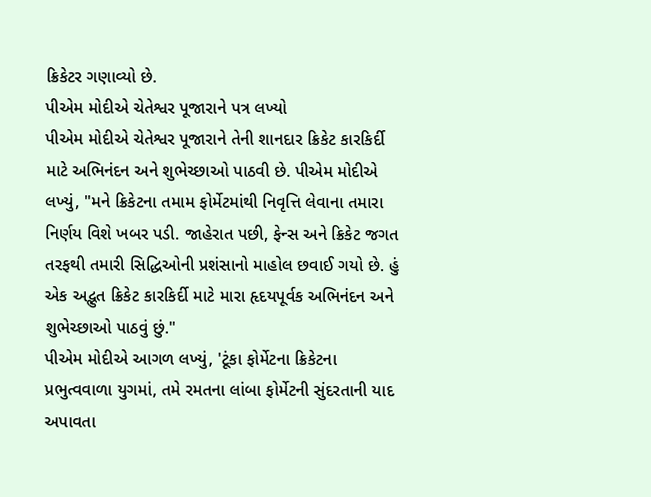ક્રિકેટર ગણાવ્યો છે.
પીએમ મોદીએ ચેતેશ્વર પૂજારાને પત્ર લખ્યો
પીએમ મોદીએ ચેતેશ્વર પૂજારાને તેની શાનદાર ક્રિકેટ કારકિર્દી માટે અભિનંદન અને શુભેચ્છાઓ પાઠવી છે. પીએમ મોદીએ લખ્યું, "મને ક્રિકેટના તમામ ફોર્મેટમાંથી નિવૃત્તિ લેવાના તમારા નિર્ણય વિશે ખબર પડી. જાહેરાત પછી, ફેન્સ અને ક્રિકેટ જગત તરફથી તમારી સિદ્ધિઓની પ્રશંસાનો માહોલ છવાઈ ગયો છે. હું એક અદ્ભુત ક્રિકેટ કારકિર્દી માટે મારા હૃદયપૂર્વક અભિનંદન અને શુભેચ્છાઓ પાઠવું છું."
પીએમ મોદીએ આગળ લખ્યું, 'ટૂંકા ફોર્મેટના ક્રિકેટના પ્રભુત્વવાળા યુગમાં, તમે રમતના લાંબા ફોર્મેટની સુંદરતાની યાદ અપાવતા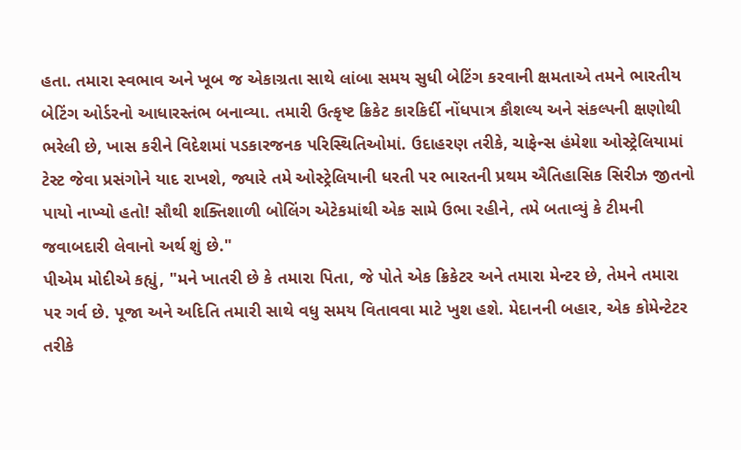હતા. તમારા સ્વભાવ અને ખૂબ જ એકાગ્રતા સાથે લાંબા સમય સુધી બેટિંગ કરવાની ક્ષમતાએ તમને ભારતીય બેટિંગ ઓર્ડરનો આધારસ્તંભ બનાવ્યા. તમારી ઉત્કૃષ્ટ ક્રિકેટ કારકિર્દી નોંધપાત્ર કૌશલ્ય અને સંકલ્પની ક્ષણોથી ભરેલી છે, ખાસ કરીને વિદેશમાં પડકારજનક પરિસ્થિતિઓમાં. ઉદાહરણ તરીકે, ચાફેન્સ હંમેશા ઓસ્ટ્રેલિયામાં ટેસ્ટ જેવા પ્રસંગોને યાદ રાખશે, જ્યારે તમે ઓસ્ટ્રેલિયાની ધરતી પર ભારતની પ્રથમ ઐતિહાસિક સિરીઝ જીતનો પાયો નાખ્યો હતો! સૌથી શક્તિશાળી બોલિંગ એટેકમાંથી એક સામે ઉભા રહીને, તમે બતાવ્યું કે ટીમની જવાબદારી લેવાનો અર્થ શું છે."
પીએમ મોદીએ કહ્યું, "મને ખાતરી છે કે તમારા પિતા, જે પોતે એક ક્રિકેટર અને તમારા મેન્ટર છે, તેમને તમારા પર ગર્વ છે. પૂજા અને અદિતિ તમારી સાથે વધુ સમય વિતાવવા માટે ખુશ હશે. મેદાનની બહાર, એક કોમેન્ટેટર તરીકે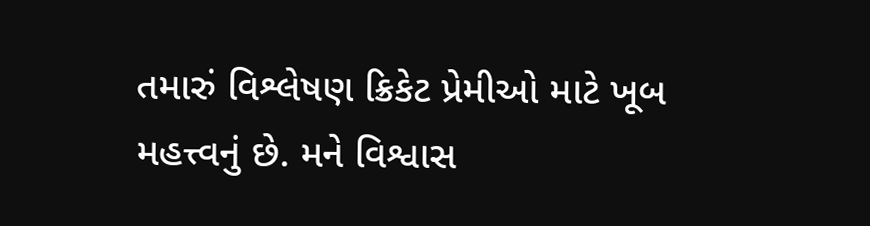તમારું વિશ્લેષણ ક્રિકેટ પ્રેમીઓ માટે ખૂબ મહત્ત્વનું છે. મને વિશ્વાસ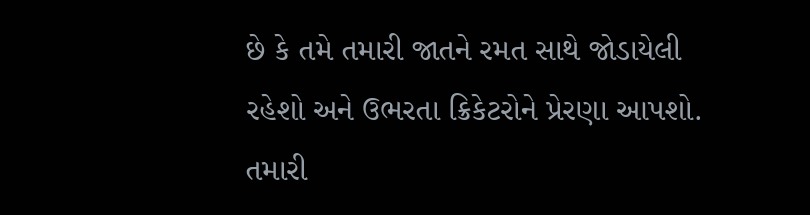છે કે તમે તમારી જાતને રમત સાથે જોડાયેલી રહેશો અને ઉભરતા ક્રિકેટરોને પ્રેરણા આપશો. તમારી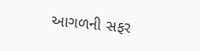આગળની સફર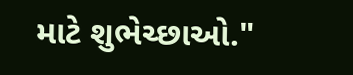માટે શુભેચ્છાઓ."